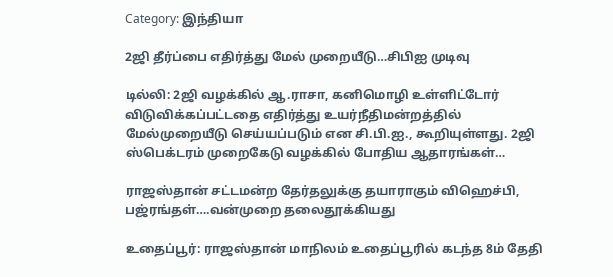Category: இந்தியா

2ஜி தீர்ப்பை எதிர்த்து மேல் முறையீடு…சிபிஐ முடிவு

டில்லி: 2ஜி வழக்கில் ஆ.ராசா, கனிமொழி உள்ளிட்டோர் விடுவிக்கப்பட்டதை எதிர்த்து உயர்நீதிமன்றத்தில் மேல்முறையீடு செய்யப்படும் என சி.பி.ஐ., கூறியுள்ளது. 2ஜி ஸ்பெக்டரம் முறைகேடு வழக்கில் போதிய ஆதாரங்கள்…

ராஜஸ்தான் சட்டமன்ற தேர்தலுக்கு தயாராகும் விஹெச்பி, பஜ்ரங்தள்….வன்முறை தலைதூக்கியது

உதைப்பூர்: ராஜஸ்தான் மாநிலம் உதைப்பூரில் கடந்த 8ம் தேதி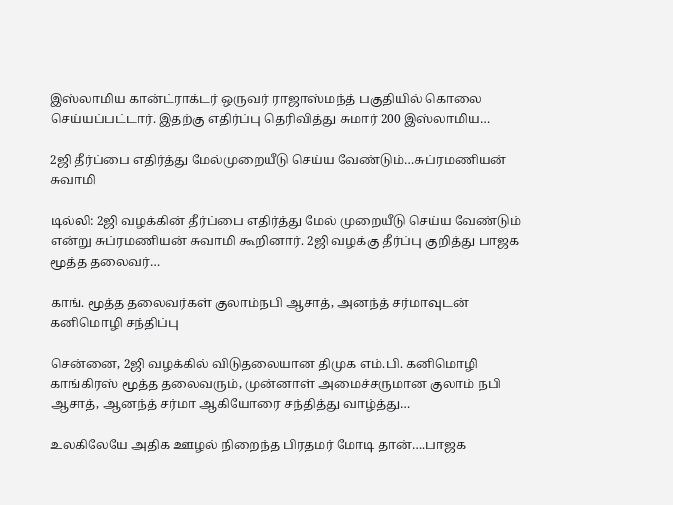இஸ்லாமிய கான்ட்ராக்டர் ஒருவர் ராஜாஸ்மந்த் பகுதியில் கொலை செய்யப்பட்டார். இதற்கு எதிர்ப்பு தெரிவித்து சுமார் 200 இஸ்லாமிய…

2ஜி தீர்ப்பை எதிர்த்து மேல்முறையீடு செய்ய வேண்டும்…சுப்ரமணியன் சுவாமி

டில்லி: 2ஜி வழக்கின் தீர்ப்பை எதிர்த்து மேல் முறையீடு செய்ய வேண்டும் என்று சுப்ரமணியன் சுவாமி கூறினார். 2ஜி வழக்கு தீர்ப்பு குறித்து பாஜக மூத்த தலைவர்…

காங். மூத்த தலைவர்கள் குலாம்நபி ஆசாத், அனந்த் சர்மாவுடன் கனிமொழி சந்திப்பு

சென்னை, 2ஜி வழக்கில் விடுதலையான திமுக எம்.பி. கனிமொழி காங்கிரஸ் மூத்த தலைவரும், முன்னாள் அமைச்சருமான குலாம் நபி ஆசாத், ஆனந்த் சர்மா ஆகியோரை சந்தித்து வாழ்த்து…

உலகிலேயே அதிக ஊழல் நிறைந்த பிரதமர் மோடி தான்….பாஜக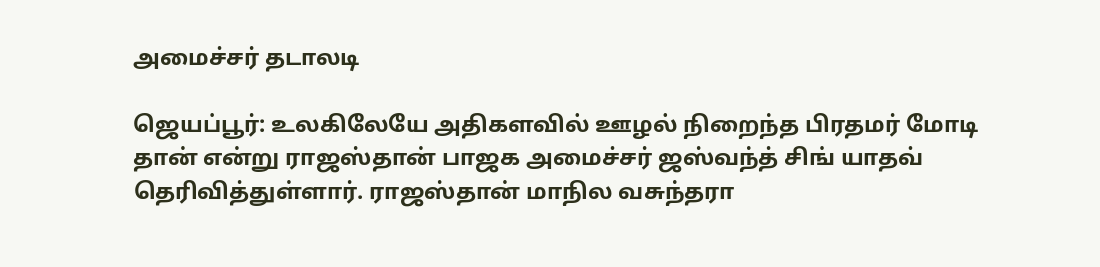அமைச்சர் தடாலடி

ஜெயப்பூர்: உலகிலேயே அதிகளவில் ஊழல் நிறைந்த பிரதமர் மோடி தான் என்று ராஜஸ்தான் பாஜக அமைச்சர் ஜஸ்வந்த் சிங் யாதவ் தெரிவித்துள்ளார். ராஜஸ்தான் மாநில வசுந்தரா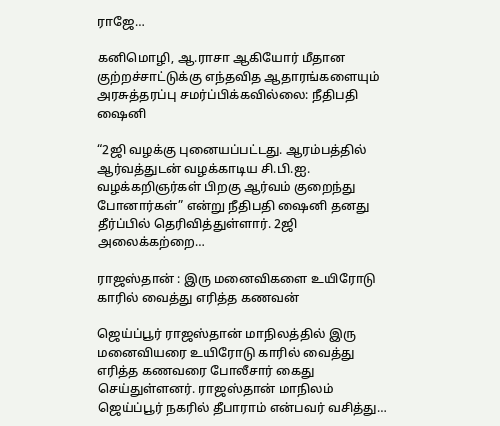ராஜே…

கனிமொழி, ஆ.ராசா ஆகியோர் மீதான குற்றச்சாட்டுக்கு எந்தவித ஆதாரங்களையும் அரசுத்தரப்பு சமர்ப்பிக்கவில்லை: நீதிபதி ஷைனி

“2ஜி வழக்கு புனையப்பட்டது. ஆரம்பத்தில் ஆர்வத்துடன் வழக்காடிய சி.பி.ஐ. வழக்கறிஞர்கள் பிறகு ஆர்வம் குறைந்து போனார்கள்” என்று நீதிபதி ஷைனி தனது தீர்ப்பில் தெரிவித்துள்ளார். 2ஜி அலைக்கற்றை…

ராஜஸ்தான் : இரு மனைவிகளை உயிரோடு காரில் வைத்து எரித்த கணவன்

ஜெய்ப்பூர் ராஜஸ்தான் மாநிலத்தில் இரு மனைவியரை உயிரோடு காரில் வைத்து எரித்த கணவரை போலீசார் கைது செய்துள்ளனர். ராஜஸ்தான் மாநிலம் ஜெய்ப்பூர் நகரில் தீபாராம் என்பவர் வசித்து…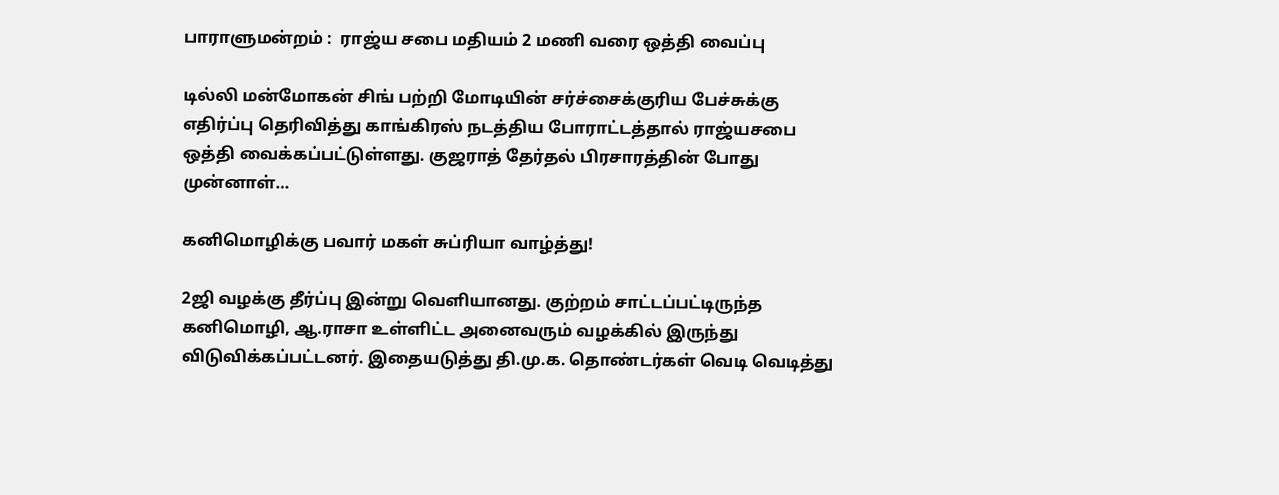பாராளுமன்றம் :  ராஜ்ய சபை மதியம் 2 மணி வரை ஒத்தி வைப்பு

டில்லி மன்மோகன் சிங் பற்றி மோடியின் சர்ச்சைக்குரிய பேச்சுக்கு எதிர்ப்பு தெரிவித்து காங்கிரஸ் நடத்திய போராட்டத்தால் ராஜ்யசபை ஒத்தி வைக்கப்பட்டுள்ளது. குஜராத் தேர்தல் பிரசாரத்தின் போது முன்னாள்…

கனிமொழிக்கு பவார் மகள் சுப்ரியா வாழ்த்து!

2ஜி வழக்கு தீர்ப்பு இன்று வெளியானது. குற்றம் சாட்டப்பட்டிருந்த கனிமொழி, ஆ.ராசா உள்ளிட்ட அனைவரும் வழக்கில் இருந்து விடுவிக்கப்பட்டனர். இதையடுத்து தி.மு.க. தொண்டர்கள் வெடி வெடித்து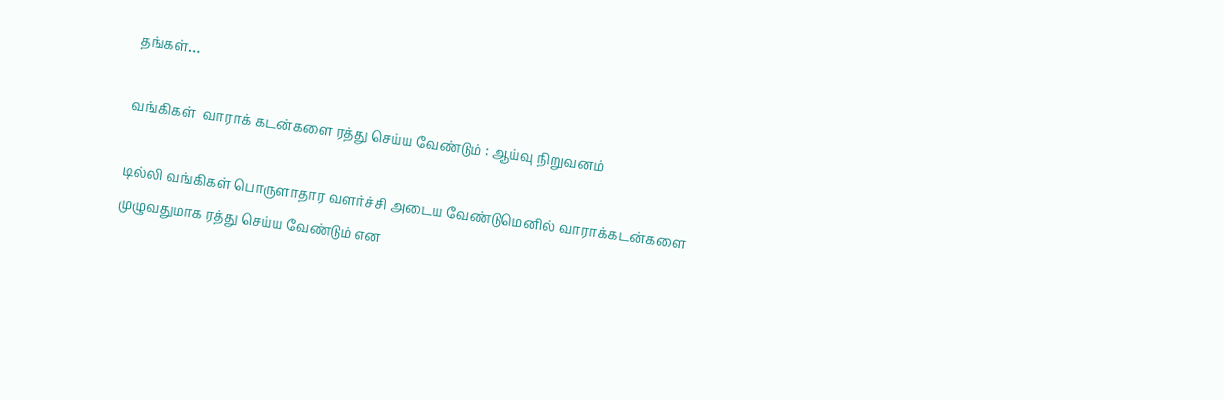தங்கள்…

வங்கிகள்  வாராக் கடன்களை ரத்து செய்ய வேண்டும் : ஆய்வு நிறுவனம்

டில்லி வங்கிகள் பொருளாதார வளர்ச்சி அடைய வேண்டுமெனில் வாராக்கடன்களை முழுவதுமாக ரத்து செய்ய வேண்டும் என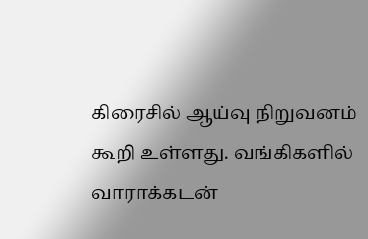கிரைசில் ஆய்வு நிறுவனம் கூறி உள்ளது. வங்கிகளில் வாராக்கடன்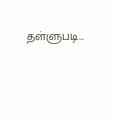தள்ளுபடி…